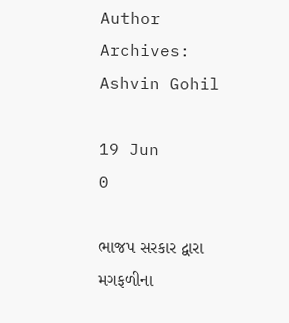Author Archives: Ashvin Gohil

19 Jun
0

ભાજપ સરકાર દ્વારા મગફળીના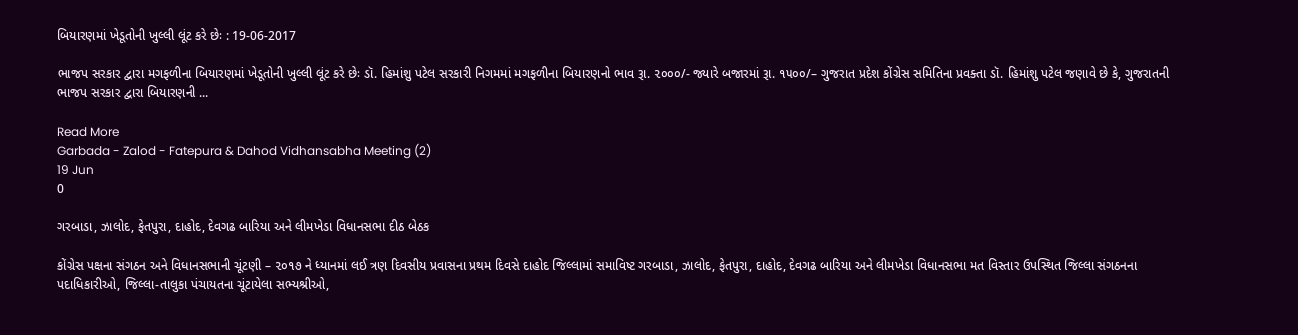બિયારણમાં ખેડૂતોની ખુલ્લી લૂંટ કરે છેઃ : 19-06-2017

ભાજપ સરકાર દ્વારા મગફળીના બિયારણમાં ખેડૂતોની ખુલ્લી લૂંટ કરે છેઃ ડૉ. હિમાંશુ પટેલ સરકારી નિગમમાં મગફળીના બિયારણનો ભાવ રૂા. ૨૦૦૦/- જ્યારે બજારમાં રૂા. ૧૫૦૦/– ગુજરાત પ્રદેશ કોંગ્રેસ સમિતિના પ્રવક્તા ડૉ. હિમાંશુ પટેલ જણાવે છે કે, ગુજરાતની ભાજપ સરકાર દ્વારા બિયારણની ...

Read More
Garbada - Zalod - Fatepura & Dahod Vidhansabha Meeting (2)
19 Jun
0

ગરબાડા, ઝાલોદ, ફેતપુરા, દાહોદ, દેવગઢ બારિયા અને લીમખેડા વિધાનસભા દીઠ બેઠક

કોંગ્રેસ પક્ષના સંગઠન અને વિધાનસભાની ચૂંટણી – ૨૦૧૭ ને ધ્યાનમાં લઈ ત્રણ દિવસીય પ્રવાસના પ્રથમ દિવસે દાહોદ જિલ્લામાં સમાવિષ્ટ ગરબાડા, ઝાલોદ, ફેતપુરા, દાહોદ, દેવગઢ બારિયા અને લીમખેડા વિધાનસભા મત વિસ્તાર ઉપસ્થિત જિલ્લા સંગઠનના પદાધિકારીઓ, જિલ્લા-તાલુકા પંચાયતના ચૂંટાયેલા સભ્યશ્રીઓ,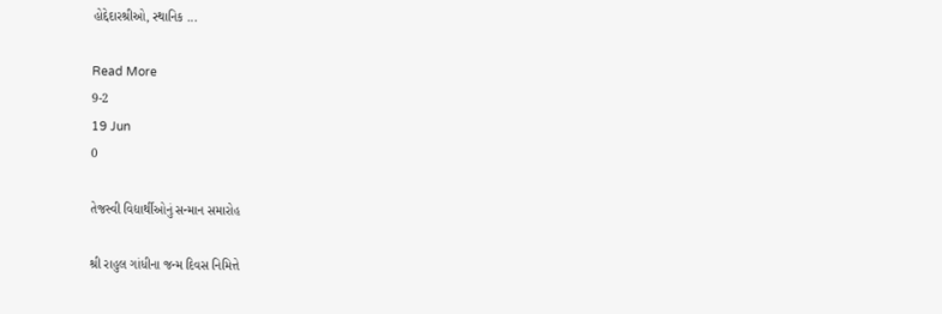હોદ્દેદારશ્રીઓ, સ્થાનિક ...

Read More
9-2
19 Jun
0

તેજસ્વી વિદ્યાર્થીઓનું સન્માન સમારોહ

શ્રી રાહુલ ગાંધીના જન્મ દિવસ નિમિત્તે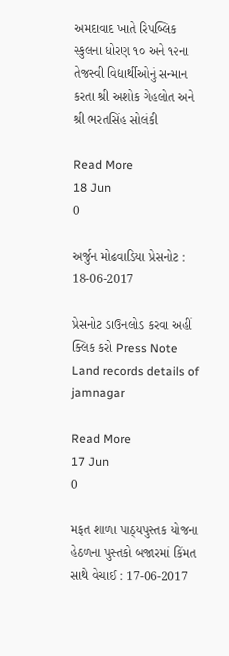અમદાવાદ ખાતે રિપબ્લિક સ્કુલના ધોરણ ૧૦ અને ૧૨ના તેજસ્વી વિદ્યાર્થીઓનું સન્માન કરતા શ્રી અશોક ગેહલોત અને શ્રી ભરતસિંહ સોલંકી

Read More
18 Jun
0

અર્જુન મોઢવાડિયા પ્રેસનોટ : 18-06-2017

પ્રેસનોટ ડાઉનલોડ કરવા અહીં ક્લિક કરો Press Note Land records details of jamnagar

Read More
17 Jun
0

મફત શાળા પાઠ્યપુસ્તક યોજના હેઠળના પુસ્તકો બજારમાં કિંમત સાથે વેચાઈ : 17-06-2017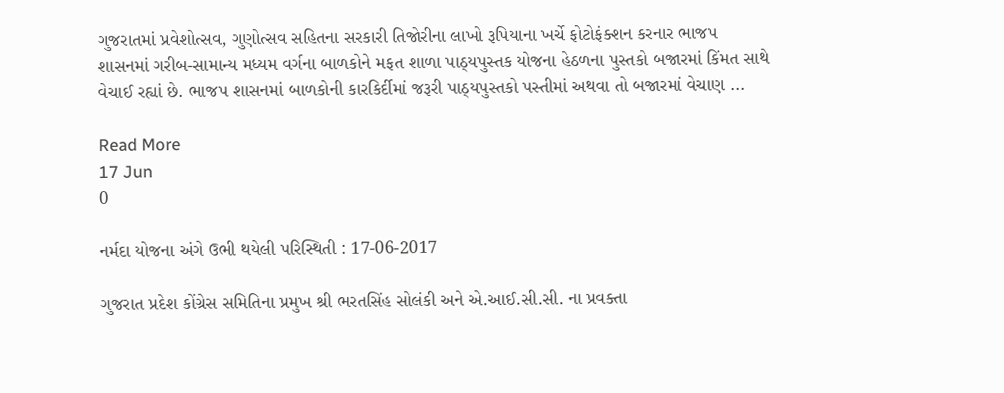ગુજરાતમાં પ્રવેશોત્સવ, ગુણોત્સવ સહિતના સરકારી તિજોરીના લાખો રૂપિયાના ખર્ચે ફોટોફંક્શન કરનાર ભાજપ શાસનમાં ગરીબ-સામાન્ય મધ્યમ વર્ગના બાળકોને મફત શાળા પાઠ્યપુસ્તક યોજના હેઠળના પુસ્તકો બજારમાં કિંમત સાથે વેચાઈ રહ્યાં છે. ભાજપ શાસનમાં બાળકોની કારકિર્દીમાં જરૂરી પાઠ્યપુસ્તકો પસ્તીમાં અથવા તો બજારમાં વેચાણ ...

Read More
17 Jun
0

નર્મદા યોજના અંગે ઉભી થયેલી પરિસ્થિતી : 17-06-2017

ગુજરાત પ્રદેશ કોંગ્રેસ સમિતિના પ્રમુખ શ્રી ભરતસિંહ સોલંકી અને એ.આઈ.સી.સી. ના પ્રવક્તા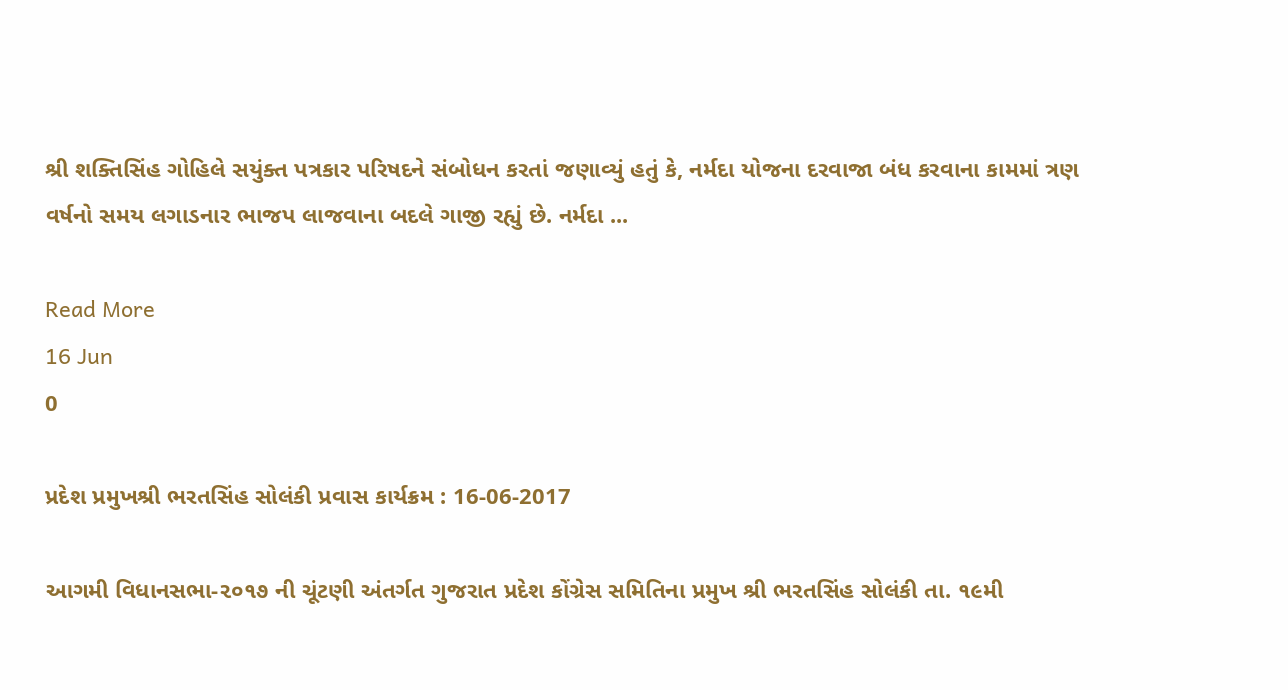શ્રી શક્તિસિંહ ગોહિલે સયુંક્ત પત્રકાર પરિષદને સંબોધન કરતાં જણાવ્યું હતું કે, નર્મદા યોજના દરવાજા બંધ કરવાના કામમાં ત્રણ વર્ષનો સમય લગાડનાર ભાજપ લાજવાના બદલે ગાજી રહ્યું છે. નર્મદા ...

Read More
16 Jun
0

પ્રદેશ પ્રમુખશ્રી ભરતસિંહ સોલંકી પ્રવાસ કાર્યક્રમ : 16-06-2017

આગમી વિધાનસભા-૨૦૧૭ ની ચૂંટણી અંતર્ગત ગુજરાત પ્રદેશ કોંગ્રેસ સમિતિના પ્રમુખ શ્રી ભરતસિંહ સોલંકી તા. ૧૯મી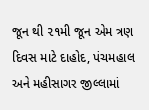જૂન થી ૨૧મી જૂન એમ ત્રણ દિવસ માટે દાહોદ, પંચમહાલ અને મહીસાગર જીલ્લામાં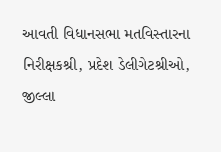આવતી વિધાનસભા મતવિસ્તારના નિરીક્ષકશ્રી, પ્રદેશ ડેલીગેટશ્રીઓ, જીલ્લા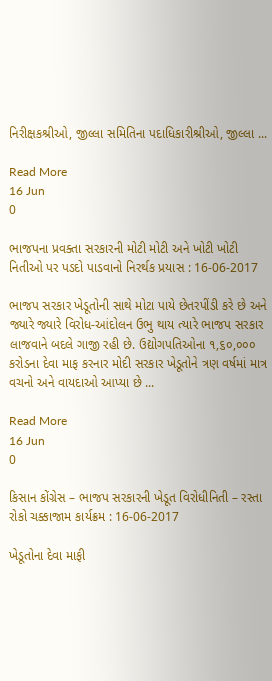નિરીક્ષકશ્રીઓ, જીલ્લા સમિતિના પદાધિકારીશ્રીઓ, જીલ્લા ...

Read More
16 Jun
0

ભાજપના પ્રવક્તા સરકારની મોટી મોટી અને ખોટી ખોટી નિતીઓ પર પડદો પાડવાનો નિરર્થક પ્રયાસ : 16-06-2017

ભાજપ સરકાર ખેડૂતોની સાથે મોટા પાયે છેતરપીંડી કરે છે અને જ્યારે જ્યારે વિરોધ-આંદોલન ઉભુ થાય ત્યારે ભાજપ સરકાર લાજવાને બદલે ગાજી રહી છે. ઉદ્યોગપતિઓના ૧,૬૦,૦૦૦ કરોડના દેવા માફ કરનાર મોદી સરકાર ખેડૂતોને ત્રણ વર્ષમાં માત્ર વચનો અને વાયદાઓ આપ્યા છે ...

Read More
16 Jun
0

કિસાન કોંગ્રેસ – ભાજપ સરકારની ખેડૂત વિરોધીનિતી – રસ્તા રોકો ચક્કાજામ કાર્યક્રમ : 16-06-2017

ખેડૂતોના દેવા માફી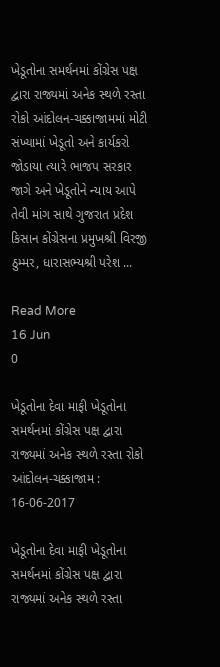ખેડૂતોના સમર્થનમાં કોંગ્રેસ પક્ષ દ્વારા રાજ્યમાં અનેક સ્થળે રસ્તા રોકો આંદોલન-ચક્કાજામમાં મોટી સંખ્યામાં ખેડૂતો અને કાર્યકરો જોડાયા ત્યારે ભાજપ સરકાર જાગે અને ખેડૂતોને ન્યાય આપે તેવી માંગ સાથે ગુજરાત પ્રદેશ કિસાન કોંગ્રેસના પ્રમુખશ્રી વિરજી ઠુમ્મર, ધારાસભ્યશ્રી પરેશ ...

Read More
16 Jun
0

ખેડૂતોના દેવા માફી ખેડૂતોના સમર્થનમાં કોંગ્રેસ પક્ષ દ્વારા રાજ્યમાં અનેક સ્થળે રસ્તા રોકો આંદોલન-ચક્કાજામ : 16-06-2017

ખેડૂતોના દેવા માફી ખેડૂતોના સમર્થનમાં કોંગ્રેસ પક્ષ દ્વારા રાજ્યમાં અનેક સ્થળે રસ્તા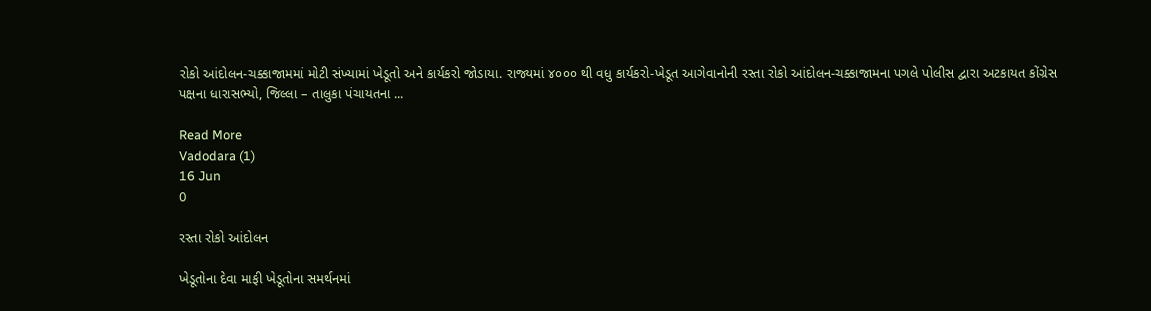રોકો આંદોલન-ચક્કાજામમાં મોટી સંખ્યામાં ખેડૂતો અને કાર્યકરો જોડાયા. રાજ્યમાં ૪૦૦૦ થી વધુ કાર્યકરો-ખેડૂત આગેવાનોની રસ્તા રોકો આંદોલન-ચક્કાજામના પગલે પોલીસ દ્વારા અટકાયત કોંગ્રેસ પક્ષના ધારાસભ્યો, જિલ્લા – તાલુકા પંચાયતના ...

Read More
Vadodara (1)
16 Jun
0

રસ્તા રોકો આંદોલન

ખેડૂતોના દેવા માફી ખેડૂતોના સમર્થનમાં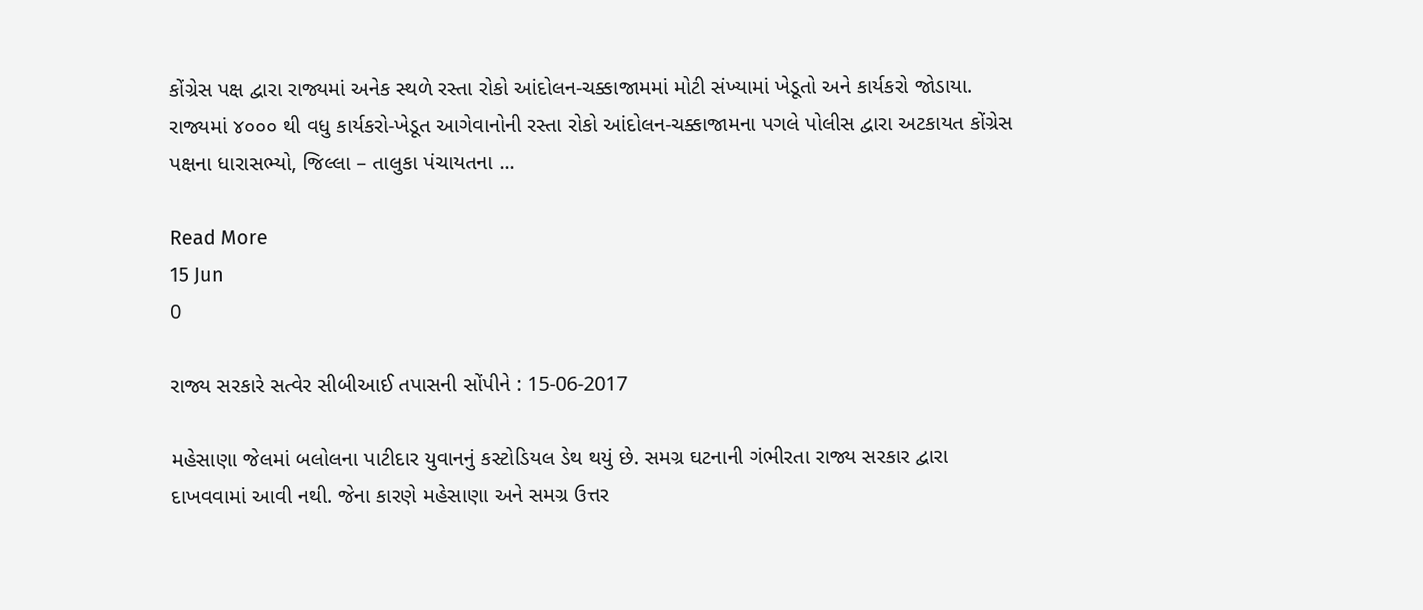કોંગ્રેસ પક્ષ દ્વારા રાજ્યમાં અનેક સ્થળે રસ્તા રોકો આંદોલન-ચક્કાજામમાં મોટી સંખ્યામાં ખેડૂતો અને કાર્યકરો જોડાયા. રાજ્યમાં ૪૦૦૦ થી વધુ કાર્યકરો-ખેડૂત આગેવાનોની રસ્તા રોકો આંદોલન-ચક્કાજામના પગલે પોલીસ દ્વારા અટકાયત કોંગ્રેસ પક્ષના ધારાસભ્યો, જિલ્લા – તાલુકા પંચાયતના ...

Read More
15 Jun
0

રાજ્ય સરકારે સત્વેર સીબીઆઈ તપાસની સોંપીને : 15-06-2017

મહેસાણા જેલમાં બલોલના પાટીદાર યુવાનનું કસ્ટોડિયલ ડેથ થયું છે. સમગ્ર ઘટનાની ગંભીરતા રાજ્ય સરકાર દ્વારા દાખવવામાં આવી નથી. જેના કારણે મહેસાણા અને સમગ્ર ઉત્તર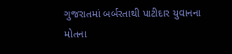ગુજરાતમાં બર્બરતાથી પાટીદાર યુવાનના મોતના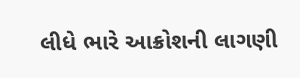લીધે ભારે આક્રોશની લાગણી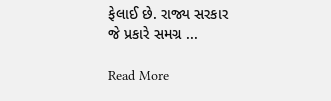ફેલાઈ છે. રાજ્ય સરકાર જે પ્રકારે સમગ્ર ...

Read More